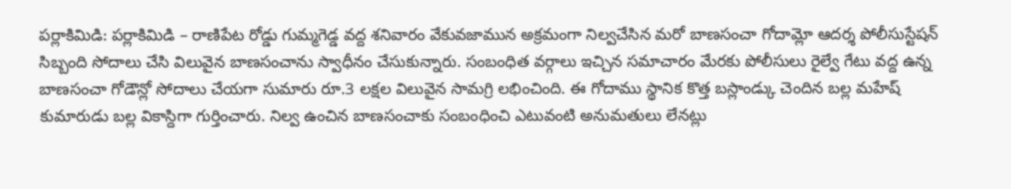పర్లాకిమిడి: పర్లాకిమిడి – రాణిపేట రోడ్డు గుమ్మగెడ్డ వద్ద శనివారం వేకువజామున అక్రమంగా నిల్వచేసిన మరో బాణసంచా గోదామ్లో ఆదర్శ పోలీసుస్టేషన్ సిబ్బంది సోదాలు చేసి విలువైన బాణసంచాను స్వాధీనం చేసుకున్నారు. సంబంధిత వర్గాలు ఇచ్చిన సమాచారం మేరకు పోలీసులు రైల్వే గేటు వద్ద ఉన్న బాణసంచా గోడౌన్లో సోదాలు చేయగా సుమారు రూ.3 లక్షల విలువైన సామగ్రి లభించింది. ఈ గోదాము స్థానిక కొత్త బస్లాండ్కు చెందిన బల్ల మహేష్ కుమారుడు బల్ల వికాస్దిగా గుర్తించారు. నిల్వ ఉంచిన బాణసంచాకు సంబంధించి ఎటువంటి అనుమతులు లేనట్లు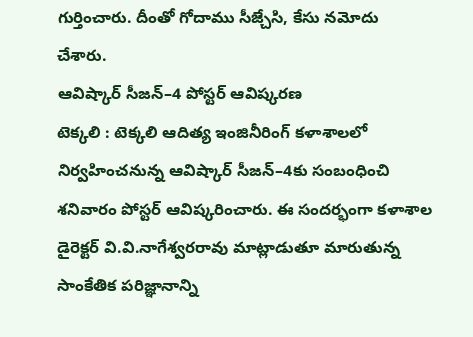గుర్తించారు. దీంతో గోదాము సీజ్చేసి, కేసు నమోదు చేశారు.
ఆవిష్కార్ సీజన్–4 పోస్టర్ ఆవిష్కరణ
టెక్కలి : టెక్కలి ఆదిత్య ఇంజినీరింగ్ కళాశాలలో నిర్వహించనున్న ఆవిష్కార్ సీజన్–4కు సంబంధించి శనివారం పోస్టర్ ఆవిష్కరించారు. ఈ సందర్భంగా కళాశాల డైరెక్టర్ వి.వి.నాగేశ్వరరావు మాట్లాడుతూ మారుతున్న సాంకేతిక పరిజ్ఞానాన్ని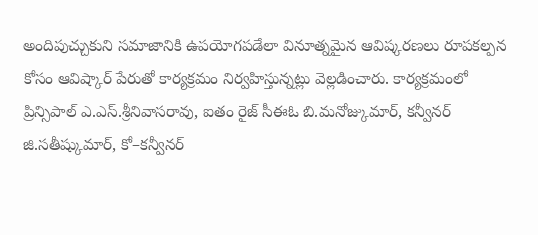అందిపుచ్చుకుని సమాజానికి ఉపయోగపడేలా వినూత్నమైన ఆవిష్కరణలు రూపకల్పన కోసం ఆవిష్కార్ పేరుతో కార్యక్రమం నిర్వహిస్తున్నట్లు వెల్లడించారు. కార్యక్రమంలో ప్రిన్సిపాల్ ఎ.ఎస్.శ్రీనివాసరావు, ఐతం రైజ్ సీఈఓ బి.మనోజ్కుమార్, కన్వీనర్ జి.సతీష్కుమార్, కో–కన్వీనర్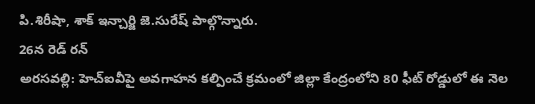పి.శిరీషా, శాక్ ఇన్చార్జి జె.సురేష్ పాల్గొన్నారు.
26న రెడ్ రన్
అరసవల్లి: హెచ్ఐవీపై అవగాహన కల్పించే క్రమంలో జిల్లా కేంద్రంలోని 80 ఫీట్ రోడ్డులో ఈ నెల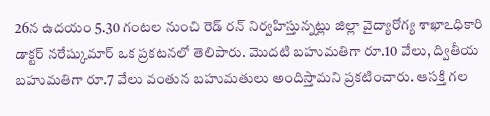26న ఉదయం 5.30 గంటల నుంచి రెడ్ రన్ నిర్వహిస్తున్నట్లు జిల్లా వైద్యారోగ్య శాఖాఽధికారి డాక్టర్ నరేష్కుమార్ ఒక ప్రకటనలో తెలిపారు. మొదటి బహుమతిగా రూ.10 వేలు, ద్వితీయ బహుమతిగా రూ.7 వేలు వంతున బహుమతులు అందిస్తామని ప్రకటించారు. ఆసక్తి గల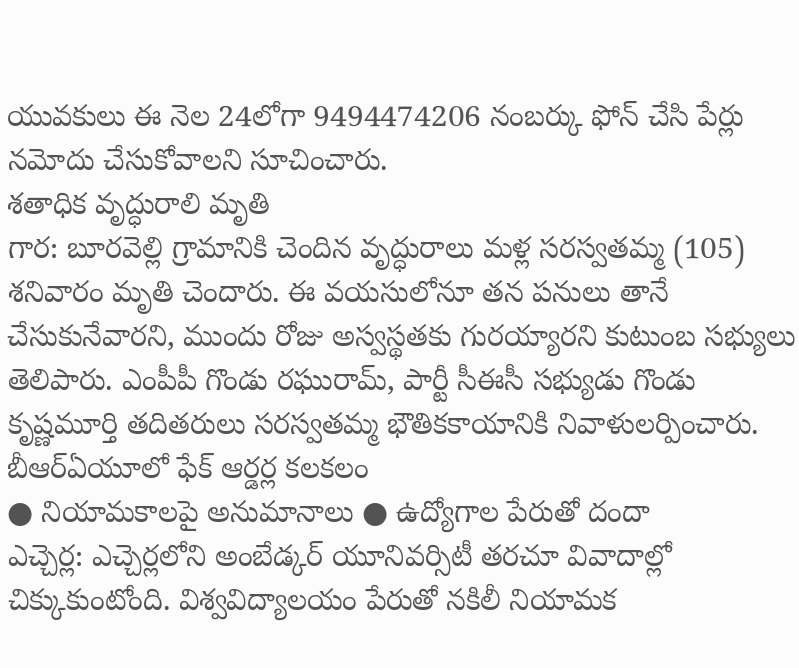యువకులు ఈ నెల 24లోగా 9494474206 నంబర్కు ఫోన్ చేసి పేర్లు నమోదు చేసుకోవాలని సూచించారు.
శతాధిక వృద్ధురాలి మృతి
గార: బూరవెల్లి గ్రామానికి చెందిన వృద్ధురాలు మళ్ల సరస్వతమ్మ (105) శనివారం మృతి చెందారు. ఈ వయసులోనూ తన పనులు తానే చేసుకునేవారని, ముందు రోజు అస్వస్థతకు గురయ్యారని కుటుంబ సభ్యులు తెలిపారు. ఎంపీపీ గొండు రఘురామ్, పార్టీ సీఈసీ సభ్యుడు గొండు కృష్ణమూర్తి తదితరులు సరస్వతమ్మ భౌతికకాయానికి నివాళులర్పించారు.
బీఆర్ఏయూలో ఫేక్ ఆర్డర్ల కలకలం
● నియామకాలపై అనుమానాలు ● ఉద్యోగాల పేరుతో దందా
ఎచ్చెర్ల: ఎచ్చెర్లలోని అంబేడ్కర్ యూనివర్సిటీ తరచూ వివాదాల్లో చిక్కుకుంటోంది. విశ్వవిద్యాలయం పేరుతో నకిలీ నియామక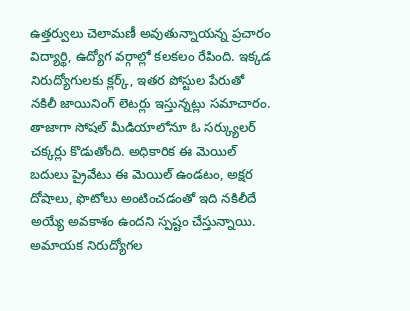ఉత్తర్వులు చెలామణీ అవుతున్నాయన్న ప్రచారం విద్యార్థి, ఉద్యోగ వర్గాల్లో కలకలం రేపింది. ఇక్కడ నిరుద్యోగులకు క్లర్క్, ఇతర పోస్టుల పేరుతో నకిలీ జాయినింగ్ లెటర్లు ఇస్తున్నట్లు సమాచారం. తాజాగా సోషల్ మీడియాలోనూ ఓ సర్క్యులర్ చక్కర్లు కొడుతోంది. అధికారిక ఈ మెయిల్ బదులు ప్రైవేటు ఈ మెయిల్ ఉండటం, అక్షర దోషాలు, ఫొటోలు అంటించడంతో ఇది నకిలీదే అయ్యే అవకాశం ఉందని స్పష్టం చేస్తున్నాయి. అమాయక నిరుద్యోగల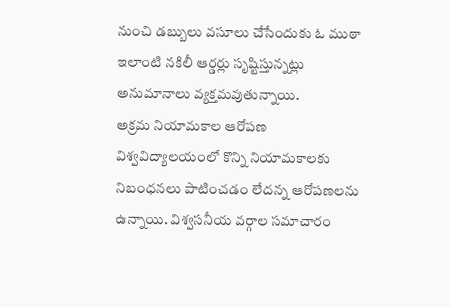నుంచి డబ్బులు వసూలు చేసేందుకు ఓ ముఠా ఇలాంటి నకిలీ ఆర్డర్లు సృష్టిస్తున్నట్లు అనుమానాలు వ్యక్తమవుతున్నాయి.
అక్రమ నియామకాల ఆరోపణ
విశ్వవిద్యాలయంలో కొన్ని నియామకాలకు నిబంధనలు పాటించడం లేదన్న ఆరోపణలను ఉన్నాయి. విశ్వసనీయ వర్గాల సమాచారం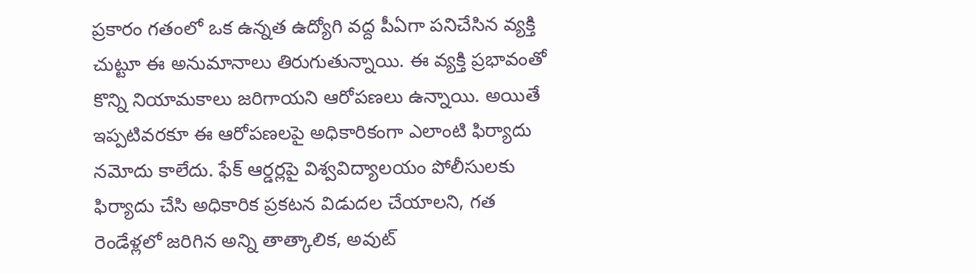ప్రకారం గతంలో ఒక ఉన్నత ఉద్యోగి వద్ద పీఏగా పనిచేసిన వ్యక్తి చుట్టూ ఈ అనుమానాలు తిరుగుతున్నాయి. ఈ వ్యక్తి ప్రభావంతో కొన్ని నియామకాలు జరిగాయని ఆరోపణలు ఉన్నాయి. అయితే ఇప్పటివరకూ ఈ ఆరోపణలపై అధికారికంగా ఎలాంటి ఫిర్యాదు నమోదు కాలేదు. ఫేక్ ఆర్డర్లపై విశ్వవిద్యాలయం పోలీసులకు ఫిర్యాదు చేసి అధికారిక ప్రకటన విడుదల చేయాలని, గత రెండేళ్లలో జరిగిన అన్ని తాత్కాలిక, అవుట్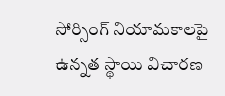సోర్సింగ్ నియామకాలపై ఉన్నత స్థాయి విచారణ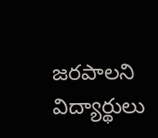జరపాలని విద్యార్థులు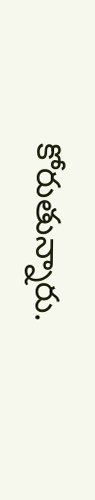కోరుతున్నారు.